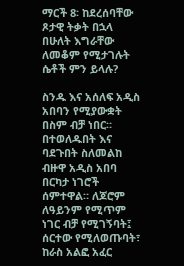ማርች 8፡ ከደረሰባቸው ጾታዊ ትቃት በኋላ በሁለት እግራቸው ለመቆም የሚታገሉት ሴቶች ምን ይላሉ?

ስንዱ እና አሰለፍ አዲስ አበባን የሚያውቋት በስም ብቻ ነበር።
በተወለዱበት እና ባደጉበት ስለመልከ ብዙዋ አዲስ አበባ በርካታ ነገሮች ሰምተዋል። ለጆሮም ለዓይንም የሚጥም ነገር ብቻ የሚገኝባት፤ ሰርተው የሚለወጡባት፣ ከራስ አልፎ አፈር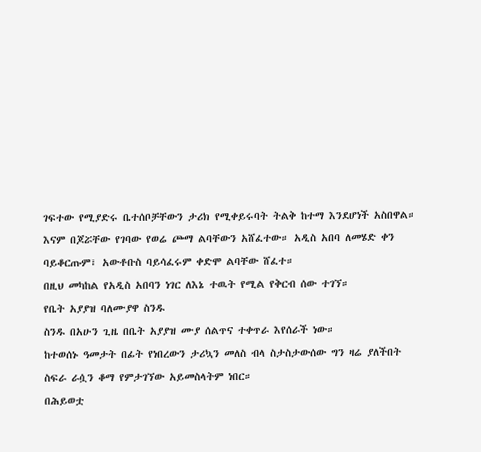ገፍተው የሚያድሩ ቤተሰቦቻቸውን ታሪክ የሚቀይሩባት ትልቅ ከተማ እንደሆነች አስበዋል።
እናም በጆሯቸው የገባው የወሬ ጮማ ልባቸውን አሸፈተው። አዲስ አበባ ለመሄድ ቀን ባይቆርጡም፣ አውቶቡስ ባይሳፈሩም ቀድሞ ልባቸው ሸፈተ።
በዚህ መካከል የአዲስ አበባን ነገር ለእኔ ተዉት የሚል የቅርብ ሰው ተገኘ።
የቤት አያያዝ ባለሙያዋ ስንዱ
ስንዱ በአሁን ጊዜ በቤት አያያዝ ሙያ ሰልጥና ተቀጥራ እየሰራች ነው።
ከተወሰኑ ዓመታት በፊት የነበረውን ታሪኳን መለስ ብላ ስታስታውሰው ግን ዛሬ ያለችበት ስፍራ ራሷን ቆማ የምታገኘው አይመስላትም ነበር።
በሕይወቷ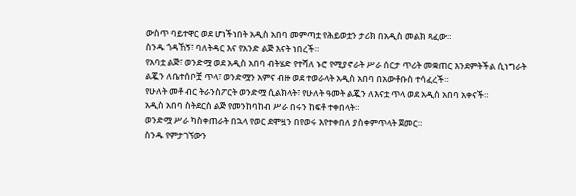ውስጥ ባይተዋር ወደ ሆነችነበት አዲስ አበባ መምጣቷ የሕይወቷን ታሪክ በአዲስ መልክ ጻፈው።
ስንዱ ጎዳኸኝ፣ ባለትዳር እና የአንድ ልጅ እናት ነበረች።
የአባቷ ልጅ፣ ወንድሟ ወደ አዲስ አበባ ብትሄድ የተሻለ ኑሮ የሚያኖራት ሥራ ሰርታ ጥሪት መቋጠር እንደምትችል ሲነግራት ልጇን ለቤተሰቦቿ ጥላ፣ ወንድሟን አምና ብዙ ወደ ተወራላት አዲስ አበባ በአውቶቡስ ተሳፈረች።
የሁለት መቶ ብር ትራንስፖርት ወንድሟ ሲልክላት፣ የሁለት ዓመት ልጇን ለእናቷ ጥላ ወደ አዲስ አበባ አቀናች።
አዲስ አበባ ስትደርስ ልጅ የመንከባከብ ሥራ በሩን ከፍቶ ተቀበላት።
ወንድሟ ሥራ ካስቀጠራት በኋላ የወር ደሞዟን በየወሩ እየተቀበለ ያስቀምጥላት ጀመር።
ስንዱ የምታገኘውን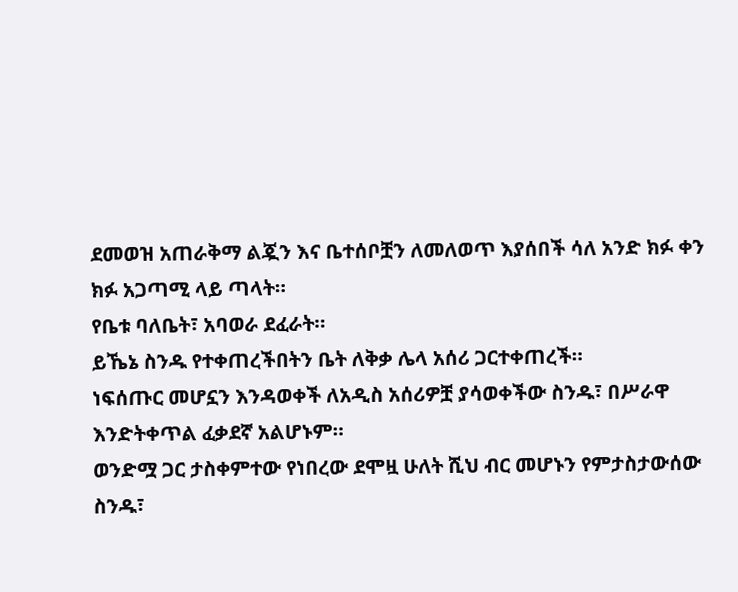ደመወዝ አጠራቅማ ልጇን እና ቤተሰቦቿን ለመለወጥ እያሰበች ሳለ አንድ ክፉ ቀን ክፉ አጋጣሚ ላይ ጣላት።
የቤቱ ባለቤት፣ አባወራ ደፈራት።
ይኼኔ ስንዱ የተቀጠረችበትን ቤት ለቅቃ ሌላ አሰሪ ጋርተቀጠረች።
ነፍሰጡር መሆኗን እንዳወቀች ለአዲስ አሰሪዎቿ ያሳወቀችው ስንዱ፣ በሥራዋ እንድትቀጥል ፈቃደኛ አልሆኑም።
ወንድሟ ጋር ታስቀምተው የነበረው ደሞዟ ሁለት ሺህ ብር መሆኑን የምታስታውሰው ስንዱ፣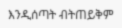እንዲሰጣት ብትጠይቅም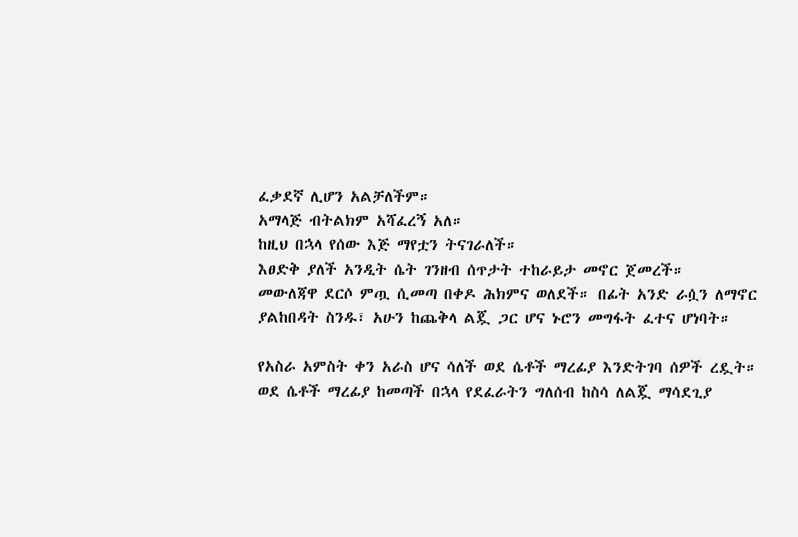ፈቃደኛ ሊሆን አልቻለችም።
አማላጅ ብትልክም አሻፈረኝ አለ።
ከዚህ በኋላ የሰው እጅ ማየቷን ትናገራለች።
እፀድቅ ያለች አንዲት ሴት ገንዘብ ሰጥታት ተከራይታ መኖር ጀመረች።
መውለጃዋ ደርሶ ምጧ ሲመጣ በቀዶ ሕክምና ወለደች። በፊት አንድ ራሷን ለማኖር ያልከበዳት ስንዱ፣ አሁን ከጨቅላ ልጇ ጋር ሆና ኑሮን መግፋት ፈተና ሆነባት።

የአስራ አምስት ቀን አራስ ሆና ሳለች ወደ ሴቶች ማረፊያ እንድትገባ ሰዎች ረዷት።
ወደ ሴቶች ማረፊያ ከመጣች በኋላ የደፈራትን ግለሰብ ከስሳ ለልጇ ማሳደጊያ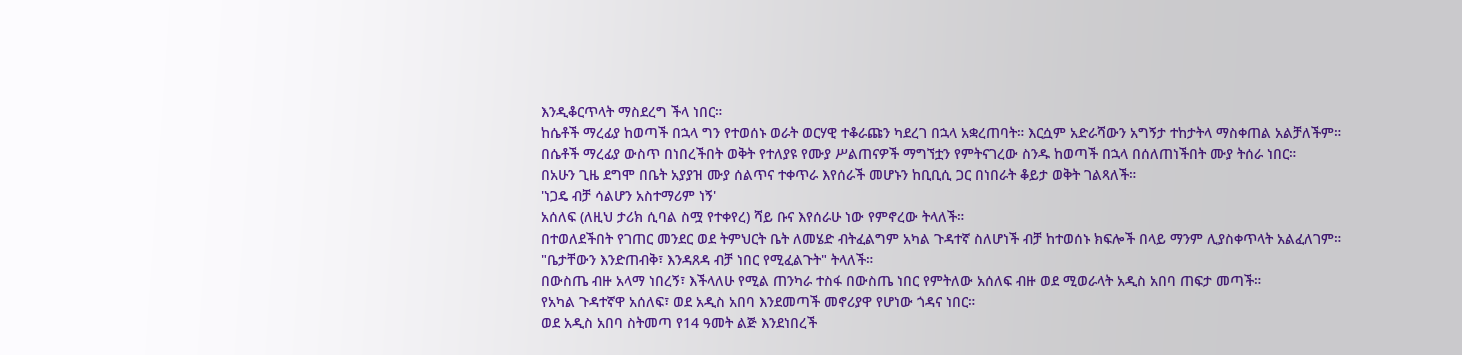እንዲቆርጥላት ማስደረግ ችላ ነበር።
ከሴቶች ማረፊያ ከወጣች በኋላ ግን የተወሰኑ ወራት ወርሃዊ ተቆራጩን ካደረገ በኋላ አቋረጠባት። እርሷም አድራሻውን አግኝታ ተከታትላ ማስቀጠል አልቻለችም።
በሴቶች ማረፊያ ውስጥ በነበረችበት ወቅት የተለያዩ የሙያ ሥልጠናዎች ማግኘቷን የምትናገረው ስንዱ ከወጣች በኋላ በሰለጠነችበት ሙያ ትሰራ ነበር።
በአሁን ጊዜ ደግሞ በቤት አያያዝ ሙያ ሰልጥና ተቀጥራ እየሰራች መሆኑን ከቢቢሲ ጋር በነበራት ቆይታ ወቅት ገልጻለች።
'ነጋዴ ብቻ ሳልሆን አስተማሪም ነኝ'
አሰለፍ (ለዚህ ታሪክ ሲባል ስሟ የተቀየረ) ሻይ ቡና እየሰራሁ ነው የምኖረው ትላለች።
በተወለደችበት የገጠር መንደር ወደ ትምህርት ቤት ለመሄድ ብትፈልግም አካል ጉዳተኛ ስለሆነች ብቻ ከተወሰኑ ክፍሎች በላይ ማንም ሊያስቀጥላት አልፈለገም።
"ቤታቸውን እንድጠብቅ፣ እንዳጸዳ ብቻ ነበር የሚፈልጉት" ትላለች።
በውስጤ ብዙ አላማ ነበረኝ፣ እችላለሁ የሚል ጠንካራ ተስፋ በውስጤ ነበር የምትለው አሰለፍ ብዙ ወደ ሚወራላት አዲስ አበባ ጠፍታ መጣች።
የአካል ጉዳተኛዋ አሰለፍ፣ ወደ አዲስ አበባ እንደመጣች መኖሪያዋ የሆነው ጎዳና ነበር።
ወደ አዲስ አበባ ስትመጣ የ14 ዓመት ልጅ እንደነበረች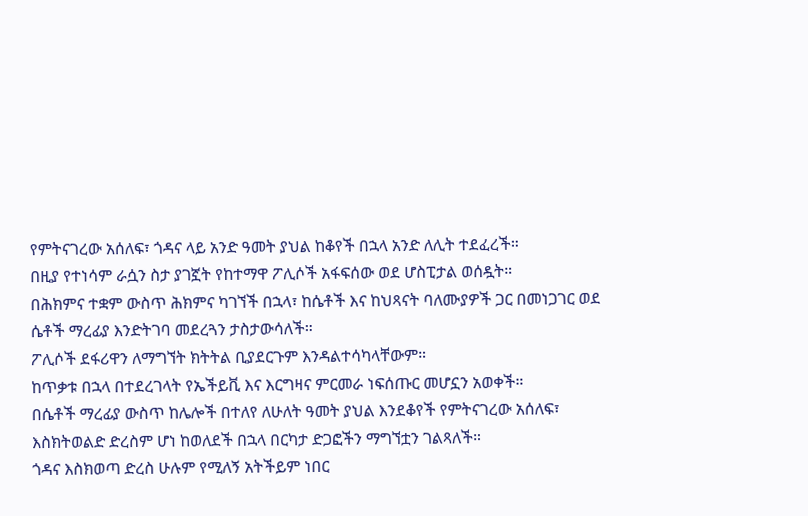የምትናገረው አሰለፍ፣ ጎዳና ላይ አንድ ዓመት ያህል ከቆየች በኋላ አንድ ለሊት ተደፈረች።
በዚያ የተነሳም ራሷን ስታ ያገኟት የከተማዋ ፖሊሶች አፋፍሰው ወደ ሆስፒታል ወሰዷት።
በሕክምና ተቋም ውስጥ ሕክምና ካገኘች በኋላ፣ ከሴቶች እና ከህጻናት ባለሙያዎች ጋር በመነጋገር ወደ ሴቶች ማረፊያ እንድትገባ መደረጓን ታስታውሳለች።
ፖሊሶች ደፋሪዋን ለማግኘት ክትትል ቢያደርጉም እንዳልተሳካላቸውም።
ከጥቃቱ በኋላ በተደረገላት የኤችይቪ እና እርግዛና ምርመራ ነፍሰጡር መሆኗን አወቀች።
በሴቶች ማረፊያ ውስጥ ከሌሎች በተለየ ለሁለት ዓመት ያህል እንደቆየች የምትናገረው አሰለፍ፣ እስክትወልድ ድረስም ሆነ ከወለደች በኋላ በርካታ ድጋፎችን ማግኘቷን ገልጻለች።
ጎዳና እስክወጣ ድረስ ሁሉም የሚለኝ አትችይም ነበር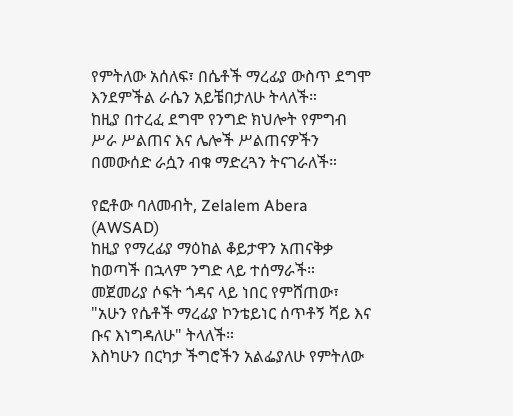የምትለው አሰለፍ፣ በሴቶች ማረፊያ ውስጥ ደግሞ እንደምችል ራሴን አይቼበታለሁ ትላለች።
ከዚያ በተረፈ ደግሞ የንግድ ክህሎት የምግብ ሥራ ሥልጠና እና ሌሎች ሥልጠናዎችን በመውሰድ ራሷን ብቁ ማድረጓን ትናገራለች።

የፎቶው ባለመብት, Zelalem Abera (AWSAD)
ከዚያ የማረፊያ ማዕከል ቆይታዋን አጠናቅቃ ከወጣች በኋላም ንግድ ላይ ተሰማራች።
መጀመሪያ ሶፍት ጎዳና ላይ ነበር የምሸጠው፣ "አሁን የሴቶች ማረፊያ ኮንቴይነር ሰጥቶኝ ሻይ እና ቡና እነግዳለሁ" ትላለች።
እስካሁን በርካታ ችግሮችን አልፌያለሁ የምትለው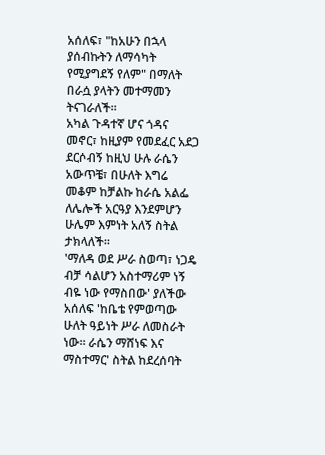አሰለፍ፣ "ከአሁን በኋላ ያሰብኩትን ለማሳካት የሚያግደኝ የለም" በማለት በራሷ ያላትን መተማመን ትናገራለች።
አካል ጉዳተኛ ሆና ጎዳና መኖር፣ ከዚያም የመደፈር አደጋ ደርሶብኝ ከዚህ ሁሉ ራሴን አውጥቼ፣ በሁለት እግሬ መቆም ከቻልኩ ከራሴ አልፌ ለሌሎች አርዓያ እንደምሆን ሁሌም እምነት አለኝ ስትል ታክላለች።
'ማለዳ ወደ ሥራ ስወጣ፣ ነጋዴ ብቻ ሳልሆን አስተማሪም ነኝ ብዬ ነው የማስበው' ያለችው አሰለፍ 'ከቤቴ የምወጣው ሁለት ዓይነት ሥራ ለመስራት ነው። ራሴን ማሸነፍ እና ማስተማር' ስትል ከደረሰባት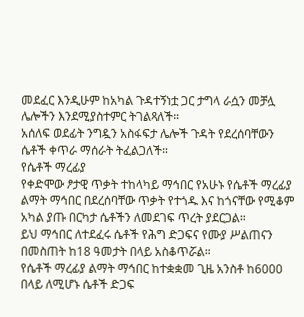መደፈር እንዲሁም ከአካል ጉዳተኝነቷ ጋር ታግላ ራሷን መቻሏ ሌሎችን እንደሚያስተምር ትገልጻለች።
አሰለፍ ወደፊት ንግዷን አስፋፍታ ሌሎች ጉዳት የደረሰባቸውን ሴቶች ቀጥራ ማሰራት ትፈልጋለች።
የሴቶች ማረፊያ
የቀድሞው ፆታዊ ጥቃት ተከላካይ ማኅበር የአሁኑ የሴቶች ማረፊያ ልማት ማኅበር በደረሰባቸው ጥቃት የተጎዱ እና ከጎናቸው የሚቆም አካል ያጡ በርካታ ሴቶችን ለመደገፍ ጥረት ያደርጋል።
ይህ ማኅበር ለተደፈሩ ሴቶች የሕግ ድጋፍና የሙያ ሥልጠናን በመስጠት ከ18 ዓመታት በላይ አስቆጥሯል።
የሴቶች ማረፊያ ልማት ማኅበር ከተቋቋመ ጊዜ አንስቶ ከ6000 በላይ ለሚሆኑ ሴቶች ድጋፍ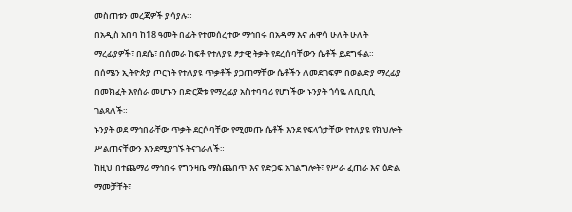መስጠቱን መረጃዎች ያሳያሉ።
በአዲስ አበባ ከ18 ዓመት በፊት የተመሰረተው ማኅበሩ በአዳማ እና ሐዋሳ ሁለት ሁለት ማረፊያዎች፣ በደሴ፣ በሰመራ ከፍቶ የተለያዩ ፆታዊ ትቃት የደረሰባቸውን ሴቶች ይደግፋል።
በሰሜን ኢትዮጵያ ጦርነት የተለያዩ ጥቃቶች ያጋጠማቸው ሴቶችን ለመደገፍም በወልድያ ማረፊያ በመክፈት እየሰራ መሆኑን በድርጅቱ የማረፊያ አስተባባሪ የሆነችው ኑንያት ጎሳዬ ለቢቢሲ ገልጻለች።
ኑንያት ወደ ማኅበራቸው ጥቃት ደርሶባቸው የሚመጡ ሴቶች እንደ የፍላጎታቸው የተለያዩ የክህሎት ሥልጠናቸውን እንደሚያገኙ ትናገራለች።
ከዚህ በተጨማሪ ማኅበሩ የግንዛቤ ማስጨበጥ እና የድጋፍ አገልግሎት፣ የሥራ ፈጠራ እና ዕድል ማመቻቸት፣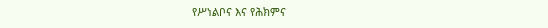የሥነልቦና እና የሕክምና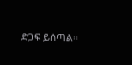ድጋፍ ይሰጣል።